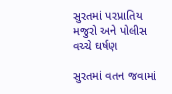સુરતમાં પરપ્રાતિય મજુરો અને પોલીસ વચ્ચે ઘર્ષણ

સુરતમાં વતન જવામાં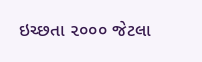ઇચ્છતા ૨૦૦૦ જેટલા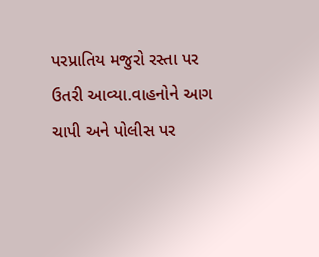પરપ્રાતિય મજુરો રસ્તા પર ઉતરી આવ્યા.વાહનોને આગ ચાપી અને પોલીસ પર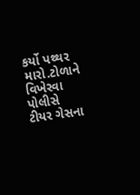કર્યો પથ્થર મારો.ટોળાને વિખેરવા પોલીસે ટીયર ગેસના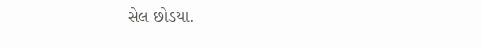સેલ છોડયા.